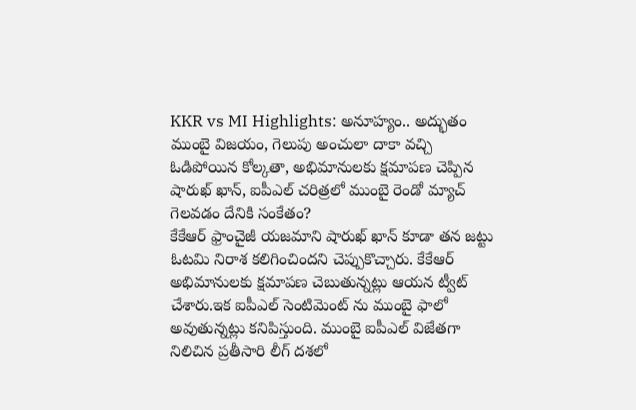KKR vs MI Highlights: అనూహ్యం.. అద్భుతం ముంబై విజయం, గెలుపు అంచులా దాకా వచ్చి ఓడిపోయిన కోల్కతా, అభిమానులకు క్షమాపణ చెప్పిన షారుఖ్ ఖాన్, ఐపీఎల్ చరిత్రలో ముంబై రెండో మ్యాచ్ గెలవడం దేనికి సంకేతం?
కేకేఆర్ ఫ్రాంచైజీ యజమాని షారుఖ్ ఖాన్ కూడా తన జట్టు ఓటమి నిరాశ కలిగించిందని చెప్పుకొచ్చారు. కేకేఆర్ అభిమానులకు క్షమాపణ చెబుతున్నట్లు ఆయన ట్వీట్ చేశారు.ఇక ఐపీఎల్ సెంటిమెంట్ ను ముంబై ఫాలో అవుతున్నట్లు కనిపిస్తుంది. ముంబై ఐపీఎల్ విజేతగా నిలిచిన ప్రతీసారి లీగ్ దశలో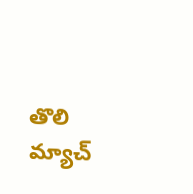తొలి మ్యాచ్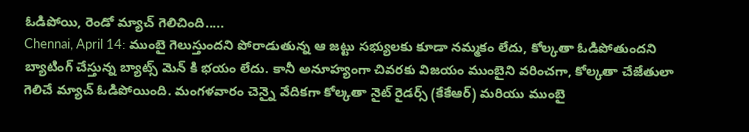ఓడిపోయి, రెండో మ్యాచ్ గెలిచింది.....
Chennai, April 14: ముంబై గెలుస్తుందని పోరాడుతున్న ఆ జట్టు సభ్యులకు కూడా నమ్మకం లేదు, కోల్కతా ఓడిపోతుందని బ్యాటింగ్ చేస్తున్న బ్యాట్స్ మెన్ కి భయం లేదు. కానీ అనూహ్యంగా చివరకు విజయం ముంబైని వరించగా, కోల్కతా చేజేతులా గెలిచే మ్యాచ్ ఓడిపోయింది. మంగళవారం చెన్నై వేదికగా కోల్కతా నైట్ రైడర్స్ (కేకేఆర్) మరియు ముంబై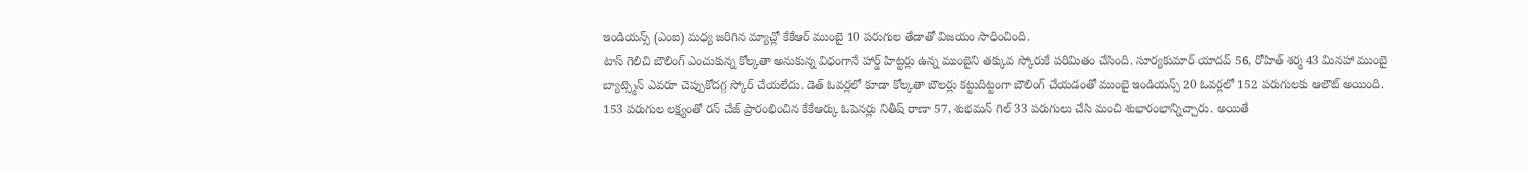ఇండియన్స్ (ఎంఐ) మధ్య జరిగిన మ్యాచ్లో కేకేఆర్ ముంబై 10 పరుగుల తేడాతో విజయం సాధించింది.
టాస్ గెలిచి బౌలింగ్ ఎంచుకున్న కోల్కతా అనుకున్న విధంగానే హార్డ్ హిట్టర్లు ఉన్న ముంబైని తక్కువ స్కోరుకే పరిమితం చేసింది. సూర్యకుమార్ యాదవ్ 56, రోహిత్ శర్మ 43 మినహా ముంబై బ్యాట్స్మెన్ ఎవరూ చెప్పుకోదగ్గ స్కోర్ చేయలేదు. డెత్ ఓవర్లలో కూడా కోల్కతా బౌలర్లు కట్టుదిట్టంగా బౌలింగ్ చేయడంతో ముంబై ఇండియన్స్ 20 ఓవర్లలో 152 పరుగులకు ఆలౌట్ అయింది.
153 పరుగుల లక్ష్యంతో రన్ చేజ్ ప్రారంభించిన కేకేఆర్కు ఓపెనర్లు నితీష్ రాణా 57, శుభమన్ గిల్ 33 పరుగులు చేసి మంచి శుభారంభాన్నిచ్చారు. అయితే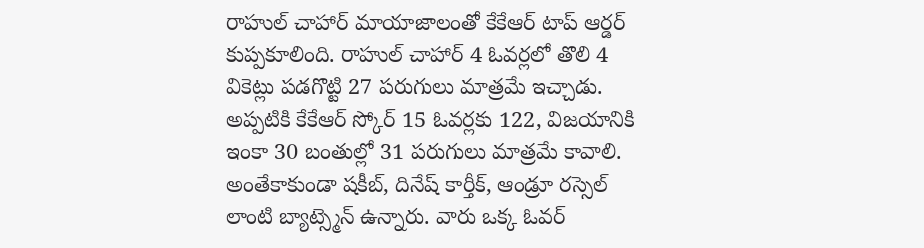రాహుల్ చాహార్ మాయాజాలంతో కేకేఆర్ టాప్ ఆర్డర్ కుప్పకూలింది. రాహుల్ చాహార్ 4 ఓవర్లలో తొలి 4 వికెట్లు పడగొట్టి 27 పరుగులు మాత్రమే ఇచ్చాడు. అప్పటికి కేకేఆర్ స్కోర్ 15 ఓవర్లకు 122, విజయానికి ఇంకా 30 బంతుల్లో 31 పరుగులు మాత్రమే కావాలి. అంతేకాకుండా షకీబ్, దినేష్ కార్తీక్, ఆండ్రూ రస్సెల్ లాంటి బ్యాట్స్మెన్ ఉన్నారు. వారు ఒక్క ఓవర్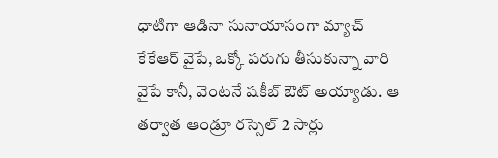ధాటిగా ఆడినా సునాయాసంగా మ్యాచ్ కేకేఆర్ వైపే, ఒక్కో పరుగు తీసుకున్నా వారి వైపే కానీ, వెంటనే షకీబ్ ఔట్ అయ్యాడు. ఆ తర్వాత ఆండ్రూ రస్సెల్ 2 సార్లు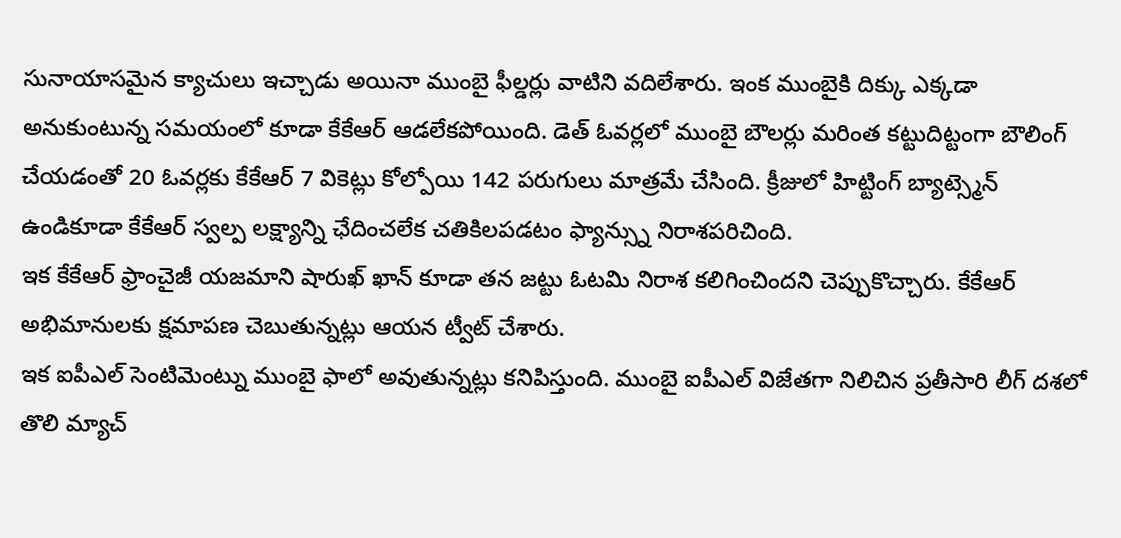సునాయాసమైన క్యాచులు ఇచ్చాడు అయినా ముంబై ఫీల్డర్లు వాటిని వదిలేశారు. ఇంక ముంబైకి దిక్కు ఎక్కడా అనుకుంటున్న సమయంలో కూడా కేకేఆర్ ఆడలేకపోయింది. డెత్ ఓవర్లలో ముంబై బౌలర్లు మరింత కట్టుదిట్టంగా బౌలింగ్ చేయడంతో 20 ఓవర్లకు కేకేఆర్ 7 వికెట్లు కోల్పోయి 142 పరుగులు మాత్రమే చేసింది. క్రీజులో హిట్టింగ్ బ్యాట్స్మెన్ ఉండికూడా కేకేఆర్ స్వల్ప లక్ష్యాన్ని ఛేదించలేక చతికిలపడటం ఫ్యాన్స్ను నిరాశపరిచింది.
ఇక కేకేఆర్ ఫ్రాంచైజీ యజమాని షారుఖ్ ఖాన్ కూడా తన జట్టు ఓటమి నిరాశ కలిగించిందని చెప్పుకొచ్చారు. కేకేఆర్ అభిమానులకు క్షమాపణ చెబుతున్నట్లు ఆయన ట్వీట్ చేశారు.
ఇక ఐపీఎల్ సెంటిమెంట్ను ముంబై ఫాలో అవుతున్నట్లు కనిపిస్తుంది. ముంబై ఐపీఎల్ విజేతగా నిలిచిన ప్రతీసారి లీగ్ దశలో తొలి మ్యాచ్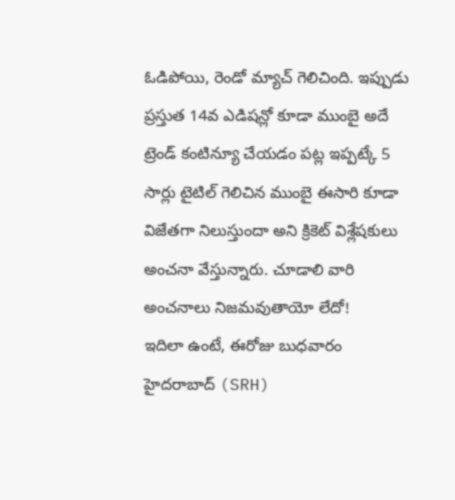ఓడిపోయి, రెండో మ్యాచ్ గెలిచింది. ఇప్పుడు ప్రస్తుత 14వ ఎడిషన్లో కూడా ముంబై అదే ట్రెండ్ కంటిన్యూ చేయడం పట్ల ఇప్పట్కే 5 సార్లు టైటిల్ గెలిచిన ముంబై ఈసారి కూడా విజేతగా నిలుస్తుందా అని క్రికెట్ విశ్లేషకులు అంచనా వేస్తున్నారు. చూడాలి వారి అంచనాలు నిజమవుతాయో లేదో!
ఇదిలా ఉంటే, ఈరోజు బుధవారం హైదరాబాద్ (SRH)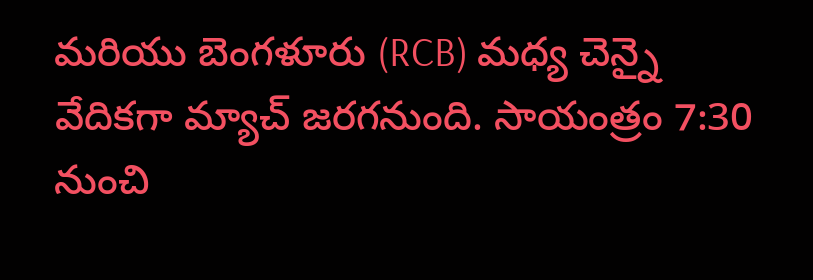మరియు బెంగళూరు (RCB) మధ్య చెన్నై వేదికగా మ్యాచ్ జరగనుంది. సాయంత్రం 7:30 నుంచి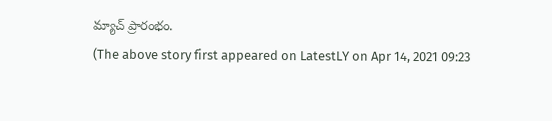మ్యాచ్ ప్రారంభం.
(The above story first appeared on LatestLY on Apr 14, 2021 09:23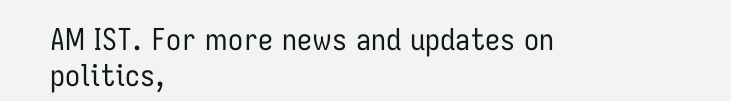AM IST. For more news and updates on politics,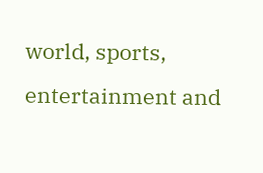world, sports, entertainment and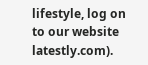lifestyle, log on to our website latestly.com).